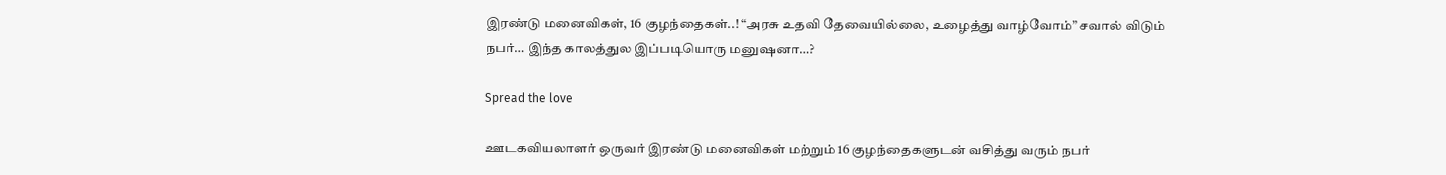இரண்டு மனைவிகள், 16 குழந்தைகள்..! “அரசு உதவி தேவையில்லை, உழைத்து வாழ்வோம்” சவால் விடும் நபர்… இந்த காலத்துல இப்படியொரு மனுஷனா…?

Spread the love

ஊடகவியலாளர் ஒருவர் இரண்டு மனைவிகள் மற்றும் 16 குழந்தைகளுடன் வசித்து வரும் நபர்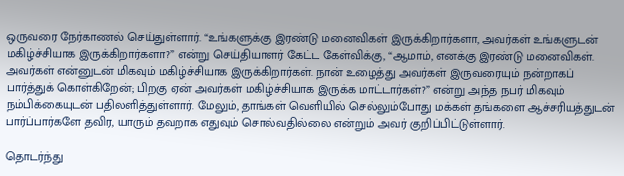ஒருவரை நேர்காணல் செய்துள்ளார். “உங்களுக்கு இரண்டு மனைவிகள் இருக்கிறார்களா, அவர்கள் உங்களுடன் மகிழ்ச்சியாக இருக்கிறார்களா?” என்று செய்தியாளர் கேட்ட கேள்விக்கு, “ஆமாம், எனக்கு இரண்டு மனைவிகள். அவர்கள் என்னுடன் மிகவும் மகிழ்ச்சியாக இருக்கிறார்கள். நான் உழைத்து அவர்கள் இருவரையும் நன்றாகப் பார்த்துக் கொள்கிறேன்; பிறகு ஏன் அவர்கள் மகிழ்ச்சியாக இருக்க மாட்டார்கள்?” என்று அந்த நபர் மிகவும் நம்பிக்கையுடன் பதிலளித்துள்ளார். மேலும், தாங்கள் வெளியில் செல்லும்போது மக்கள் தங்களை ஆச்சரியத்துடன் பார்ப்பார்களே தவிர, யாரும் தவறாக எதுவும் சொல்வதில்லை என்றும் அவர் குறிப்பிட்டுள்ளார்.

தொடர்ந்து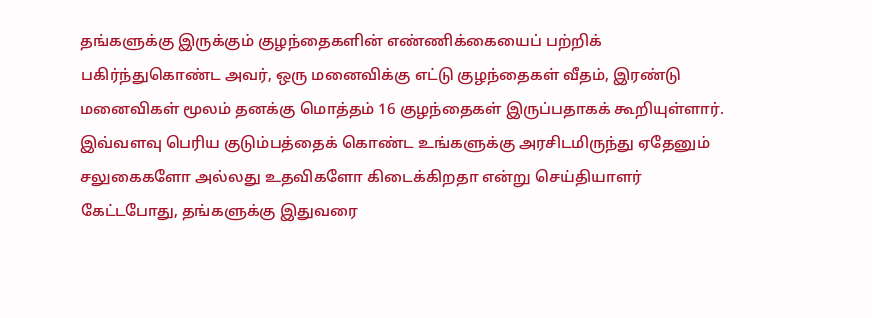தங்களுக்கு இருக்கும் குழந்தைகளின் எண்ணிக்கையைப் பற்றிக் பகிர்ந்துகொண்ட அவர், ஒரு மனைவிக்கு எட்டு குழந்தைகள் வீதம், இரண்டு மனைவிகள் மூலம் தனக்கு மொத்தம் 16 குழந்தைகள் இருப்பதாகக் கூறியுள்ளார். இவ்வளவு பெரிய குடும்பத்தைக் கொண்ட உங்களுக்கு அரசிடமிருந்து ஏதேனும் சலுகைகளோ அல்லது உதவிகளோ கிடைக்கிறதா என்று செய்தியாளர் கேட்டபோது, தங்களுக்கு இதுவரை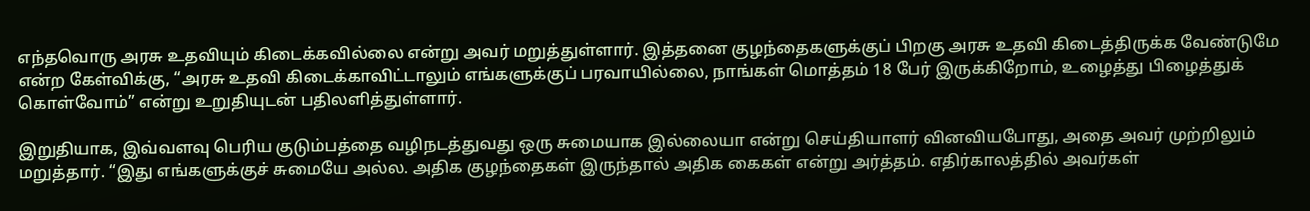எந்தவொரு அரசு உதவியும் கிடைக்கவில்லை என்று அவர் மறுத்துள்ளார். இத்தனை குழந்தைகளுக்குப் பிறகு அரசு உதவி கிடைத்திருக்க வேண்டுமே என்ற கேள்விக்கு, “அரசு உதவி கிடைக்காவிட்டாலும் எங்களுக்குப் பரவாயில்லை, நாங்கள் மொத்தம் 18 பேர் இருக்கிறோம், உழைத்து பிழைத்துக் கொள்வோம்” என்று உறுதியுடன் பதிலளித்துள்ளார்.

இறுதியாக, இவ்வளவு பெரிய குடும்பத்தை வழிநடத்துவது ஒரு சுமையாக இல்லையா என்று செய்தியாளர் வினவியபோது, அதை அவர் முற்றிலும் மறுத்தார். “இது எங்களுக்குச் சுமையே அல்ல. அதிக குழந்தைகள் இருந்தால் அதிக கைகள் என்று அர்த்தம். எதிர்காலத்தில் அவர்கள்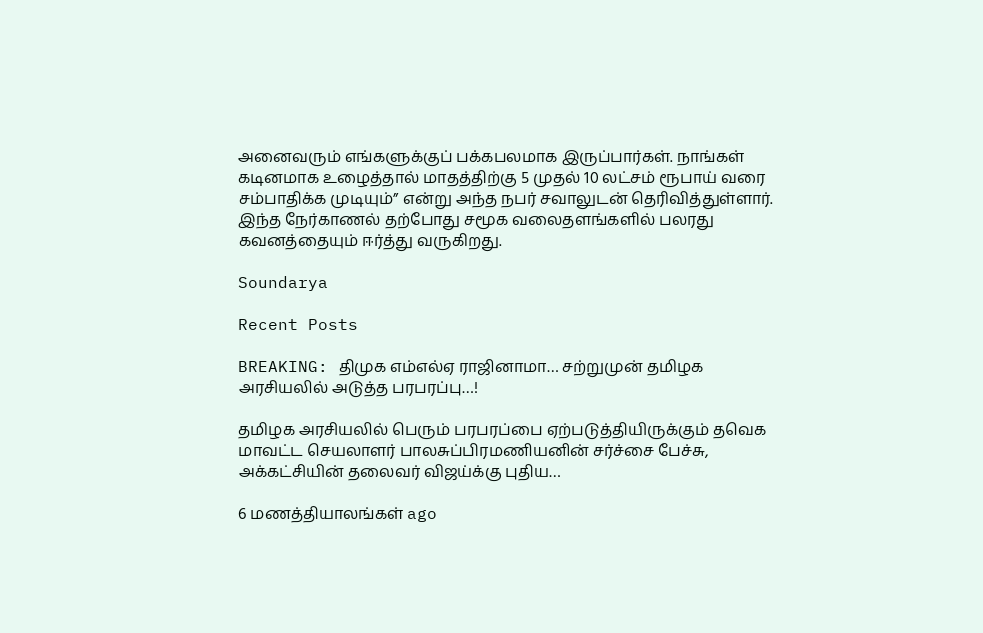அனைவரும் எங்களுக்குப் பக்கபலமாக இருப்பார்கள். நாங்கள் கடினமாக உழைத்தால் மாதத்திற்கு 5 முதல் 10 லட்சம் ரூபாய் வரை சம்பாதிக்க முடியும்” என்று அந்த நபர் சவாலுடன் தெரிவித்துள்ளார். இந்த நேர்காணல் தற்போது சமூக வலைதளங்களில் பலரது கவனத்தையும் ஈர்த்து வருகிறது.

Soundarya

Recent Posts

BREAKING: திமுக எம்எல்ஏ ராஜினாமா… சற்றுமுன் தமிழக அரசியலில் அடுத்த பரபரப்பு…!

தமிழக அரசியலில் பெரும் பரபரப்பை ஏற்படுத்தியிருக்கும் தவெக மாவட்ட செயலாளர் பாலசுப்பிரமணியனின் சர்ச்சை பேச்சு, அக்கட்சியின் தலைவர் விஜய்க்கு புதிய…

6 மணத்தியாலங்கள் ago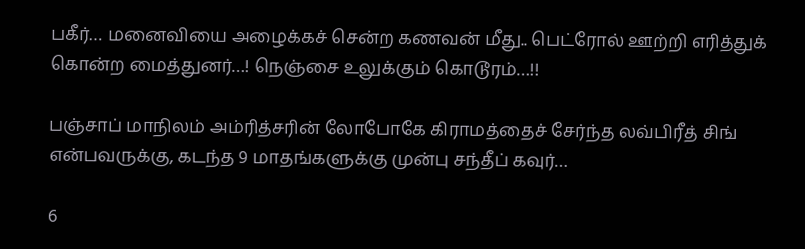பகீர்… மனைவியை அழைக்கச் சென்ற கணவன் மீது.. பெட்ரோல் ஊற்றி எரித்துக் கொன்ற மைத்துனர்…! நெஞ்சை உலுக்கும் கொடூரம்…!!

பஞ்சாப் மாநிலம் அம்ரித்சரின் லோபோகே கிராமத்தைச் சேர்ந்த லவ்பிரீத் சிங் என்பவருக்கு, கடந்த 9 மாதங்களுக்கு முன்பு சந்தீப் கவுர்…

6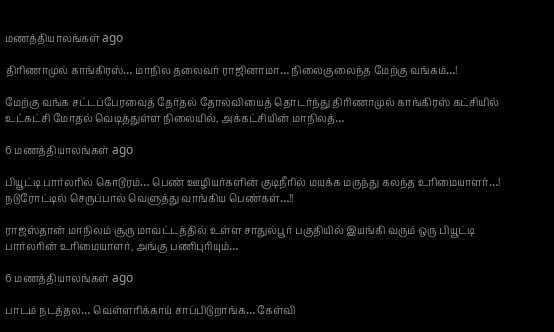மணத்தியாலங்கள் ago

திரிணாமுல் காங்கிரஸ்… மாநில தலைவர் ராஜினாமா… நிலைகுலைந்த மேற்கு வங்கம்…!

மேற்கு வங்க சட்டப்பேரவைத் தேர்தல் தோல்வியைத் தொடர்ந்து திரிணாமுல் காங்கிரஸ் கட்சியில் உட்கட்சி மோதல் வெடித்துள்ள நிலையில், அக்கட்சியின் மாநிலத்…

6 மணத்தியாலங்கள் ago

பியூட்டி பார்லரில் கொடூரம்… பெண் ஊழியர்களின் குடிநீரில் மயக்க மருந்து கலந்த உரிமையாளர்…! நடுரோட்டில் செருப்பால் வெளுத்து வாங்கிய பெண்கள்…!!

ராஜஸ்தான் மாநிலம் சூரு மாவட்டத்தில் உள்ள சாதுல்பூர் பகுதியில் இயங்கி வரும் ஒரு பியூட்டி பார்லரின் உரிமையாளர், அங்கு பணிபுரியும்…

6 மணத்தியாலங்கள் ago

பாடம் நடத்தல… வெள்ளரிக்காய் சாப்பிடுறாங்க… கேள்வி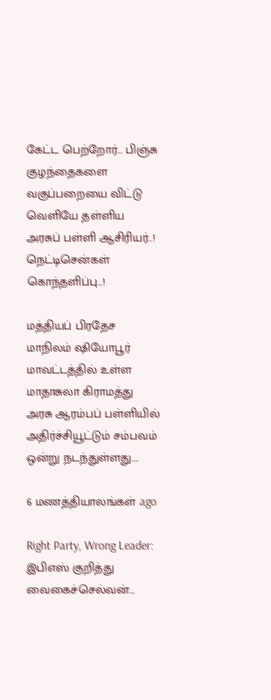கேட்ட பெற்றோர்… பிஞ்சு குழந்தைகளை வகுப்பறையை விட்டு வெளியே தள்ளிய அரசுப் பள்ளி ஆசிரியர்..! நெட்டிசென்கள் கொந்தளிப்பு…!

மத்தியப் பிரதேச மாநிலம் ஷியோபூர் மாவட்டத்தில் உள்ள மாதாசுலா கிராமத்து அரசு ஆரம்பப் பள்ளியில் அதிர்ச்சியூட்டும் சம்பவம் ஒன்று நடந்துள்ளது.…

6 மணத்தியாலங்கள் ago

Right Party, Wrong Leader: இபிஎஸ் குறித்து வைகைச்செல்வன்…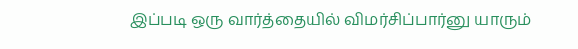இப்படி ஒரு வார்த்தையில் விமர்சிப்பார்னு யாரும்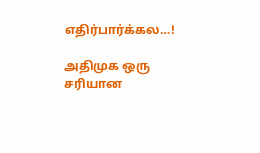எதிர்பார்க்கல…!

அதிமுக ஒரு சரியான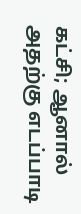கட்சி; ஆனால் அதற்கு எடப்பாடி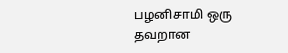பழனிசாமி ஒரு தவறான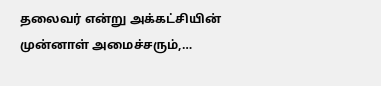தலைவர் என்று அக்கட்சியின் முன்னாள் அமைச்சரும்,…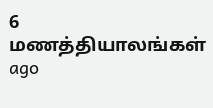6 மணத்தியாலங்கள் ago